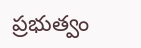ప్రభుత్వం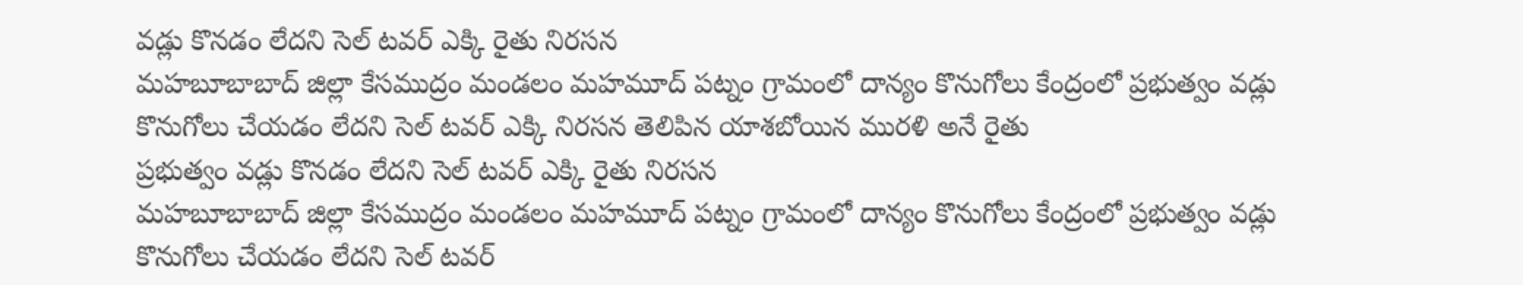వడ్లు కొనడం లేదని సెల్ టవర్ ఎక్కి రైతు నిరసన
మహబూబాబాద్ జిల్లా కేసముద్రం మండలం మహమూద్ పట్నం గ్రామంలో దాన్యం కొనుగోలు కేంద్రంలో ప్రభుత్వం వడ్లు కొనుగోలు చేయడం లేదని సెల్ టవర్ ఎక్కి నిరసన తెలిపిన యాశబోయిన మురళి అనే రైతు
ప్రభుత్వం వడ్లు కొనడం లేదని సెల్ టవర్ ఎక్కి రైతు నిరసన
మహబూబాబాద్ జిల్లా కేసముద్రం మండలం మహమూద్ పట్నం గ్రామంలో దాన్యం కొనుగోలు కేంద్రంలో ప్రభుత్వం వడ్లు కొనుగోలు చేయడం లేదని సెల్ టవర్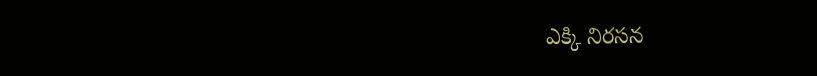ఎక్కి నిరసన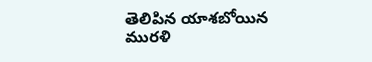తెలిపిన యాశబోయిన మురళి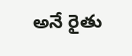అనే రైతు